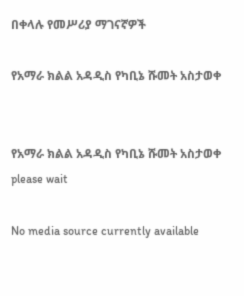በቀላሉ የመሥሪያ ማገናኛዎች

የአማራ ክልል አዳዲስ የካቢኔ ሹመት አስታወቀ


የአማራ ክልል አዳዲስ የካቢኔ ሹመት አስታወቀ
please wait

No media source currently available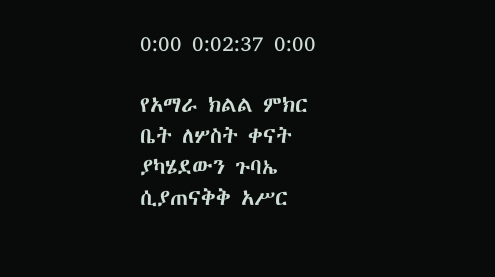0:00 0:02:37 0:00

የአማራ ክልል ምክር ቤት ለሦስት ቀናት ያካሄደውን ጉባኤ ሲያጠናቅቅ አሥር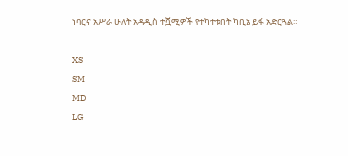ነባርና አሥራ ሁለት አዳዲስ ተሿሚዎች የተካተቱበት ካቢኔ ይፋ አድርጓል።

XS
SM
MD
LG